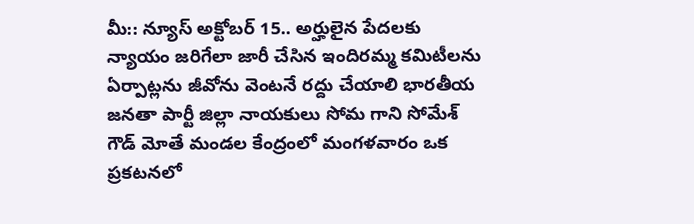మీ:: న్యూస్ అక్టోబర్ 15.. అర్హులైన పేదలకు న్యాయం జరిగేలా జారీ చేసిన ఇందిరమ్మ కమిటీలను ఏర్పాట్లను జీవోను వెంటనే రద్దు చేయాలి భారతీయ జనతా పార్టీ జిల్లా నాయకులు సోమ గాని సోమేశ్ గౌడ్ మోతే మండల కేంద్రంలో మంగళవారం ఒక ప్రకటనలో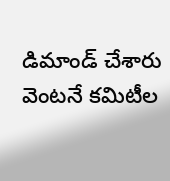డిమాండ్ చేశారు వెంటనే కమిటీల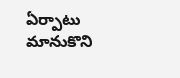ఏర్పాటు మానుకొని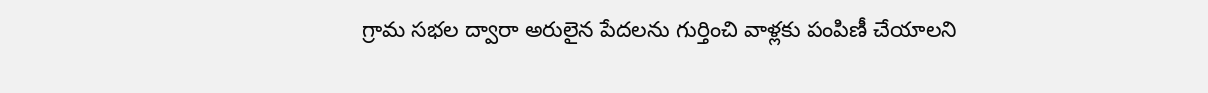గ్రామ సభల ద్వారా అరులైన పేదలను గుర్తించి వాళ్లకు పంపిణీ చేయాలని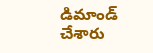డిమాండ్ చేశారు